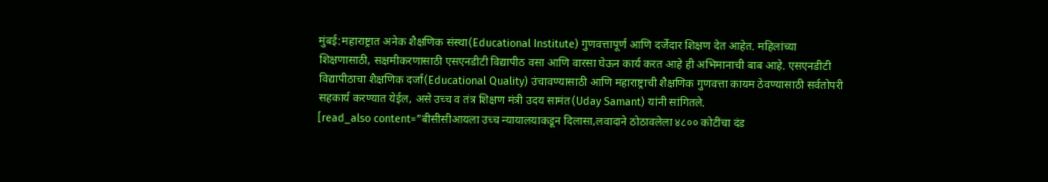मुंबई:महाराष्ट्रात अनेक शैक्षणिक संस्था(Educational Institute) गुणवत्तापूर्ण आणि दर्जेदार शिक्षण देत आहेत. महिलांच्या शिक्षणासाठी, सक्षमीकरणासाठी एसएनडीटी विद्यापीठ वसा आणि वारसा घेऊन कार्य करत आहे ही अभिमानाची बाब आहे. एसएनडीटी विद्यापीठाचा शैक्षणिक दर्जा(Educational Quality) उंचावण्यासाठी आणि महाराष्ट्राची शैक्षणिक गुणवत्ता कायम ठेवण्यासाठी सर्वतोपरी सहकार्य करण्यात येईल, असे उच्च व तंत्र शिक्षण मंत्री उदय सामंत(Uday Samant) यांनी सांगितले.
[read_also content=”बीसीसीआयला उच्च न्यायालयाकडून दिलासा,लवादाने ठोठावलेला ४८०० कोटींचा दंड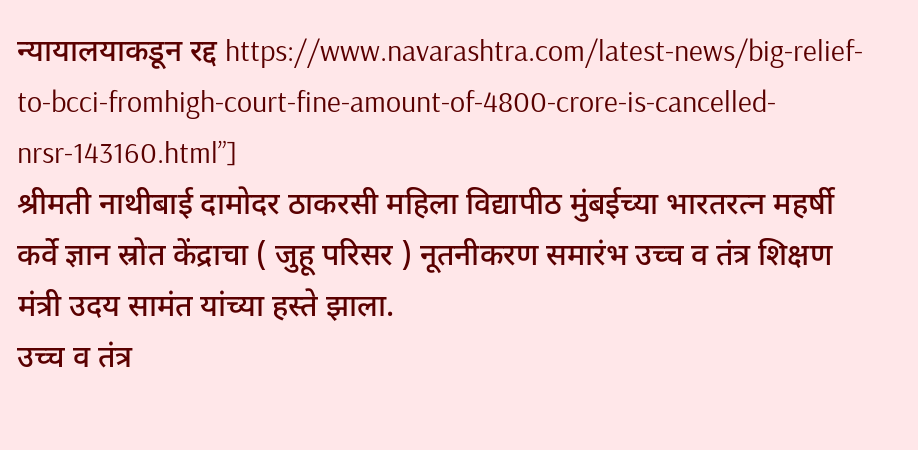न्यायालयाकडून रद्द https://www.navarashtra.com/latest-news/big-relief-to-bcci-fromhigh-court-fine-amount-of-4800-crore-is-cancelled-nrsr-143160.html”]
श्रीमती नाथीबाई दामोदर ठाकरसी महिला विद्यापीठ मुंबईच्या भारतरत्न महर्षी कर्वे ज्ञान स्रोत केंद्राचा ( जुहू परिसर ) नूतनीकरण समारंभ उच्च व तंत्र शिक्षण मंत्री उदय सामंत यांच्या हस्ते झाला.
उच्च व तंत्र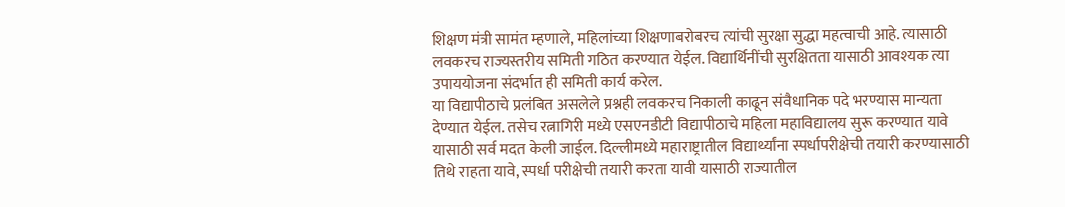शिक्षण मंत्री सामंत म्हणाले, महिलांच्या शिक्षणाबरोबरच त्यांची सुरक्षा सुद्धा महत्वाची आहे. त्यासाठी लवकरच राज्यस्तरीय समिती गठित करण्यात येईल. विद्यार्थिनींची सुरक्षितता यासाठी आवश्यक त्या उपाययोजना संदर्भात ही समिती कार्य करेल.
या विद्यापीठाचे प्रलंबित असलेले प्रश्नही लवकरच निकाली काढून संवैधानिक पदे भरण्यास मान्यता देण्यात येईल. तसेच रत्नागिरी मध्ये एसएनडीटी विद्यापीठाचे महिला महाविद्यालय सुरू करण्यात यावे यासाठी सर्व मदत केली जाईल. दिल्लीमध्ये महाराष्ट्रातील विद्यार्थ्यांना स्पर्धापरीक्षेची तयारी करण्यासाठी तिथे राहता यावे, स्पर्धा परीक्षेची तयारी करता यावी यासाठी राज्यातील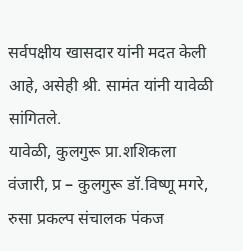सर्वपक्षीय खासदार यांनी मदत केली आहे, असेही श्री. सामंत यांनी यावेळी सांगितले.
यावेळी, कुलगुरू प्रा.शशिकला वंजारी, प्र – कुलगुरू डॉ.विष्णू मगरे, रुसा प्रकल्प संचालक पंकज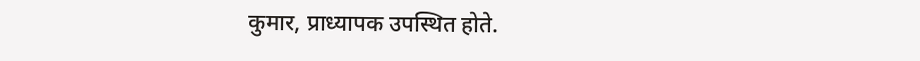कुमार, प्राध्यापक उपस्थित होते.